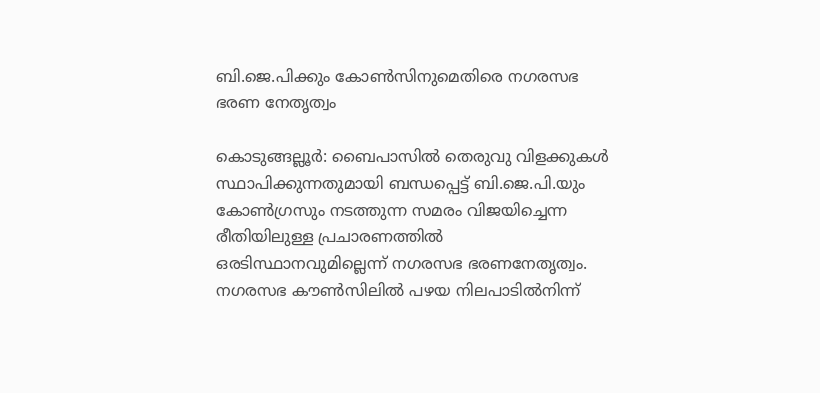ബി.ജെ.പിക്കും കോൺസിനുമെതിരെ നഗരസഭ ഭരണ നേതൃത്വം

കൊടുങ്ങല്ലൂർ: ബൈപാസിൽ തെരുവു വിളക്കുകൾ സ്ഥാപിക്കുന്നതുമായി ബന്ധപ്പെട്ട് ബി.ജെ.പി.യും കോൺഗ്രസും നടത്തുന്ന സമരം വിജയിച്ചെന്ന രീതിയിലുള്ള പ്രചാരണത്തിൽ ഒരടിസ്ഥാനവുമില്ലെന്ന് നഗരസഭ ഭരണനേതൃത്വം. നഗരസഭ കൗൺസിലിൽ പഴയ നിലപാടിൽനിന്ന്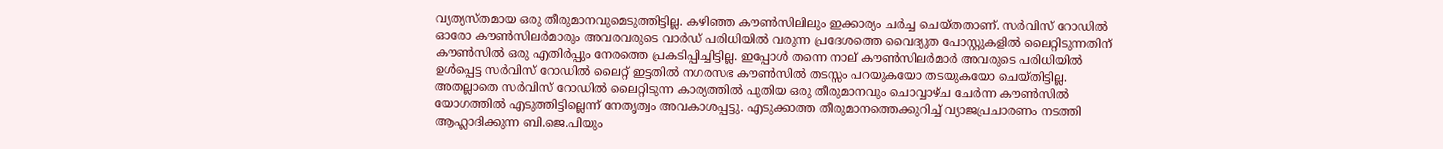വ്യത്യസ്തമായ ഒരു തീരുമാനവുമെടുത്തിട്ടില്ല. കഴിഞ്ഞ കൗൺസിലിലും ഇക്കാര്യം ചർച്ച ചെയ്തതാണ്. സർവിസ് റോഡിൽ ഓരോ കൗൺസിലർമാരും അവരവരുടെ വാർഡ് പരിധിയിൽ വരുന്ന പ്രദേശത്തെ വൈദ്യുത പോസ്റ്റുകളിൽ ലൈറ്റിടുന്നതിന് കൗൺസിൽ ഒരു എതിർപ്പും നേരത്തെ പ്രകടിപ്പിച്ചിട്ടില്ല. ഇപ്പോൾ തന്നെ നാല് കൗൺസിലർമാർ അവരുടെ പരിധിയിൽ ഉൾപ്പെട്ട സർവിസ് റോഡിൽ ലൈറ്റ് ഇട്ടതിൽ നഗരസഭ കൗൺസിൽ തടസ്സം പറയുകയോ തടയുകയോ ചെയ്തിട്ടില്ല. അതല്ലാതെ സർവിസ് റോഡിൽ ലൈറ്റിടുന്ന കാര്യത്തിൽ പുതിയ ഒരു തീരുമാനവും ചൊവ്വാഴ്ച ചേർന്ന കൗൺസിൽ യോഗത്തിൽ എടുത്തിട്ടില്ലെന്ന് നേതൃത്വം അവകാശപ്പട്ടു. എടുക്കാത്ത തീരുമാനത്തെക്കുറിച്ച് വ്യാജപ്രചാരണം നടത്തി ആഹ്ലാദിക്കുന്ന ബി.ജെ.പിയും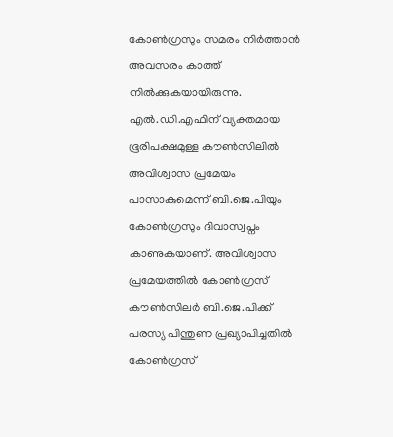കോൺഗ്രസും സമരം നിർത്താൻ അവസരം കാത്ത് നിൽക്കുകയായിരുന്നു. എൽ.ഡി.എഫിന് വ്യക്തമായ ഭൂരിപക്ഷമുള്ള കൗൺസിലിൽ അവിശ്വാസ പ്രമേയം പാസാകുമെന്ന് ബി.ജെ.പിയും കോൺഗ്രസും ദിവാസ്വപ്നം കാണുകയാണ്. അവിശ്വാസ പ്രമേയത്തിൽ കോൺഗ്രസ് കൗൺസിലർ ബി.ജെ.പിക്ക് പരസ്യ പിന്തുണ പ്രഖ്യാപിച്ചതിൽ കോൺഗ്രസ്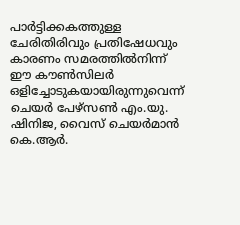പാർട്ടിക്കകത്തുള്ള ചേരിതിരിവും പ്രതിഷേധവും കാരണം സമരത്തിൽനിന്ന് ഈ കൗൺസിലർ ഒളിച്ചോടുകയായിരുന്നുവെന്ന് ചെയർ പേഴ്സൺ എം.യു. ഷിനിജ, വൈസ് ചെയർമാൻ കെ.ആർ.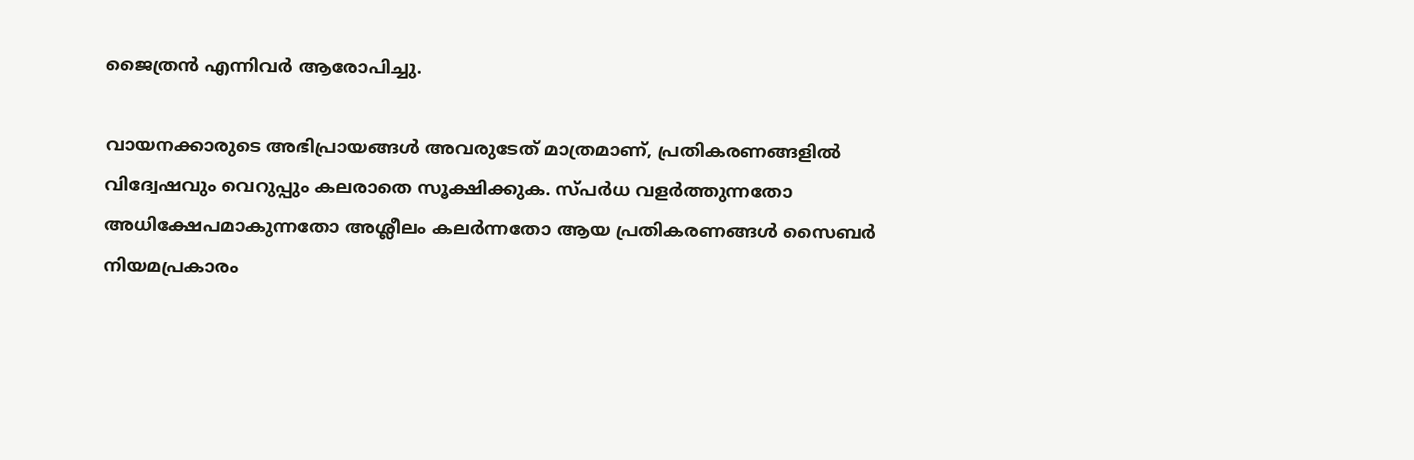ജൈത്രൻ എന്നിവർ ആരോപിച്ചു.

വായനക്കാരുടെ അഭിപ്രായങ്ങള്‍ അവരുടേത് മാത്രമാണ്, പ്രതികരണങ്ങളിൽ വിദ്വേഷവും വെറുപ്പും കലരാതെ സൂക്ഷിക്കുക. സ്പർധ വളർത്തുന്നതോ അധിക്ഷേപമാകുന്നതോ അശ്ലീലം കലർന്നതോ ആയ പ്രതികരണങ്ങൾ സൈബർ നിയമപ്രകാരം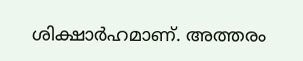ശിക്ഷാർഹമാണ്. അത്തരം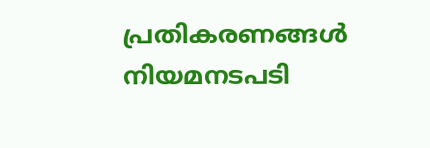പ്രതികരണങ്ങൾ നിയമനടപടി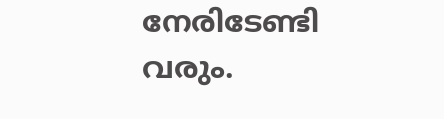നേരിടേണ്ടി വരും.